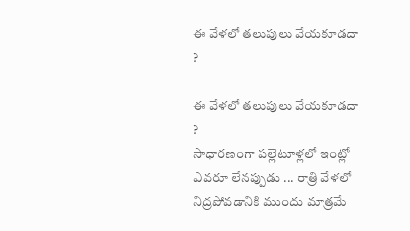ఈ వేళలో తలుపులు వేయకూడదా ?

ఈ వేళలో తలుపులు వేయకూడదా ?
సాధారణంగా పల్లెటూళ్లలో ఇంట్లో ఎవరూ లేనప్పుడు ... రాత్రి వేళలో నిద్రపోవడానికి ముందు మాత్రమే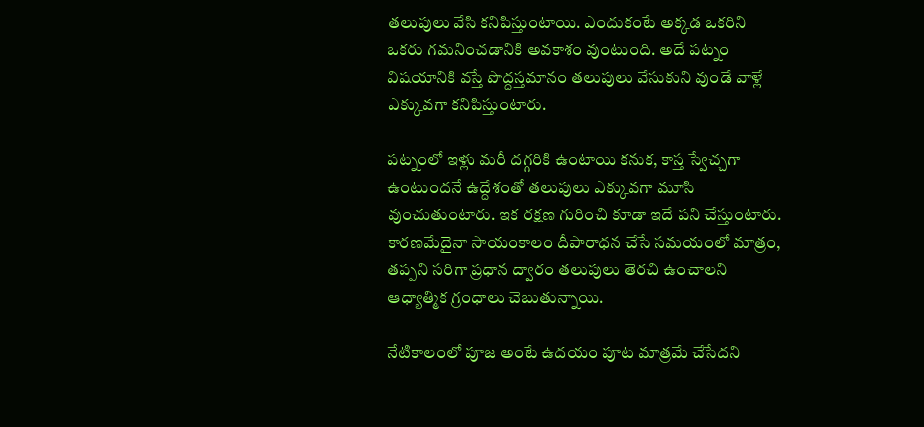తలుపులు వేసి కనిపిస్తుంటాయి. ఎందుకంటే అక్కడ ఒకరిని ఒకరు గమనించడానికి అవకాశం వుంటుంది. అదే పట్నం విషయానికి వస్తే పొద్దస్తమానం తలుపులు వేసుకుని వుండే వాళ్లే ఎక్కువగా కనిపిస్తుంటారు.

పట్నంలో ఇళ్లు మరీ దగ్గరికి ఉంటాయి కనుక, కాస్త స్వేచ్చగా ఉంటుందనే ఉద్దేశంతో తలుపులు ఎక్కువగా మూసి వుంచుతుంటారు. ఇక రక్షణ గురించి కూడా ఇదే పని చేస్తుంటారు. కారణమేదైనా సాయంకాలం దీపారాధన చేసే సమయంలో మాత్రం, తప్పని సరిగా ప్రధాన ద్వారం తలుపులు తెరచి ఉంచాలని ఆధ్యాత్మిక గ్రంధాలు చెబుతున్నాయి.

నేటికాలంలో పూజ అంటే ఉదయం పూట మాత్రమే చేసేదని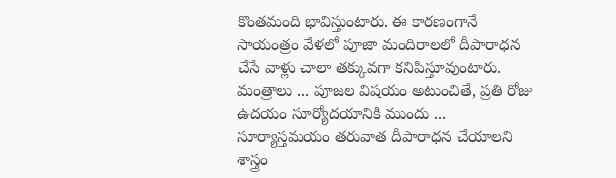కొంతమంది భావిస్తుంటారు. ఈ కారణంగానే సాయంత్రం వేళలో పూజా మందిరాలలో దీపారాధన చేసే వాళ్లు చాలా తక్కువగా కనిపిస్తూవుంటారు. మంత్రాలు ... పూజల విషయం అటుంచితే, ప్రతి రోజు ఉదయం సూర్యోదయానికి ముందు ... సూర్యాస్తమయం తరువాత దీపారాధన చేయాలని శాస్త్రం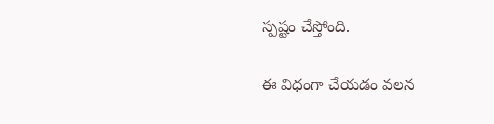స్పష్టం చేస్తోంది.

ఈ విధంగా చేయడం వలన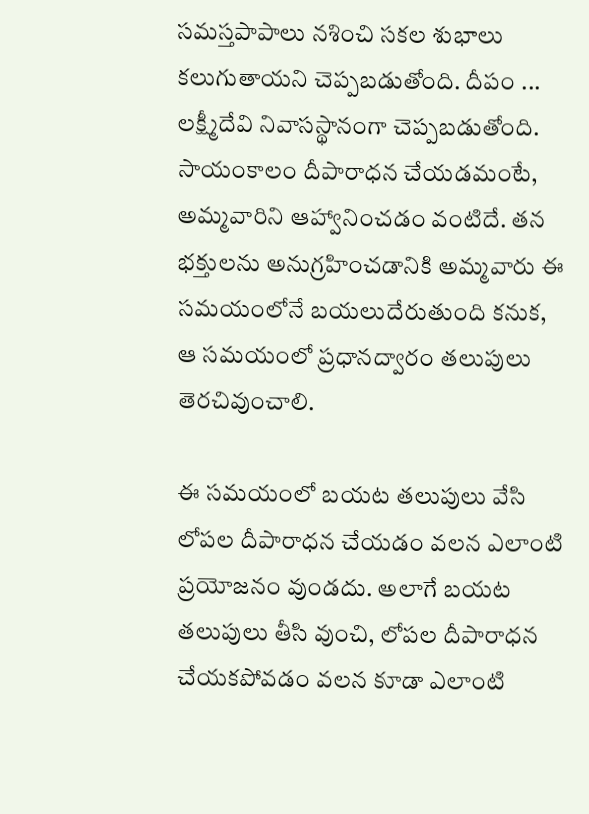సమస్తపాపాలు నశించి సకల శుభాలు కలుగుతాయని చెప్పబడుతోంది. దీపం ... లక్ష్మీదేవి నివాసస్థానంగా చెప్పబడుతోంది. సాయంకాలం దీపారాధన చేయడమంటే, అమ్మవారిని ఆహ్వానించడం వంటిదే. తన భక్తులను అనుగ్రహించడానికి అమ్మవారు ఈ సమయంలోనే బయలుదేరుతుంది కనుక, ఆ సమయంలో ప్రధానద్వారం తలుపులు తెరచివుంచాలి.

ఈ సమయంలో బయట తలుపులు వేసి లోపల దీపారాధన చేయడం వలన ఎలాంటి ప్రయోజనం వుండదు. అలాగే బయట తలుపులు తీసి వుంచి, లోపల దీపారాధన చేయకపోవడం వలన కూడా ఎలాంటి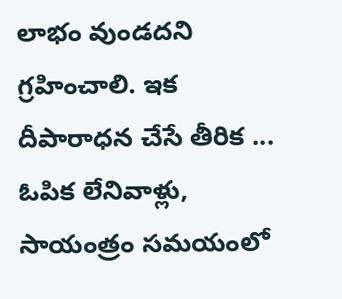లాభం వుండదని గ్రహించాలి. ఇక దీపారాధన చేసే తీరిక ... ఓపిక లేనివాళ్లు, సాయంత్రం సమయంలో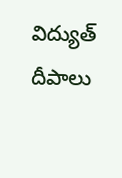విద్యుత్ దీపాలు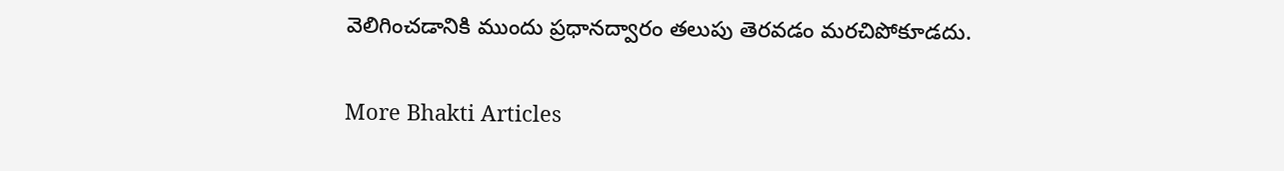వెలిగించడానికి ముందు ప్రధానద్వారం తలుపు తెరవడం మరచిపోకూడదు.

More Bhakti Articles